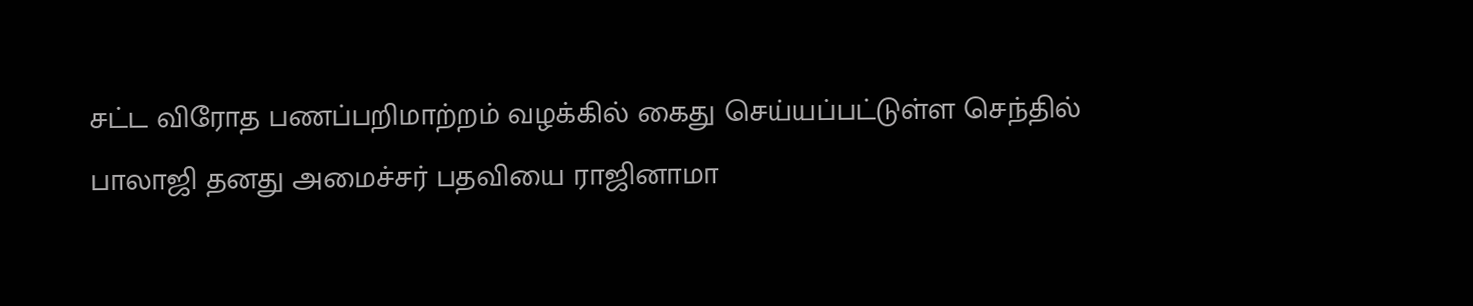சட்ட விரோத பணப்பறிமாற்றம் வழக்கில் கைது செய்யப்பட்டுள்ள செந்தில் பாலாஜி தனது அமைச்சர் பதவியை ராஜினாமா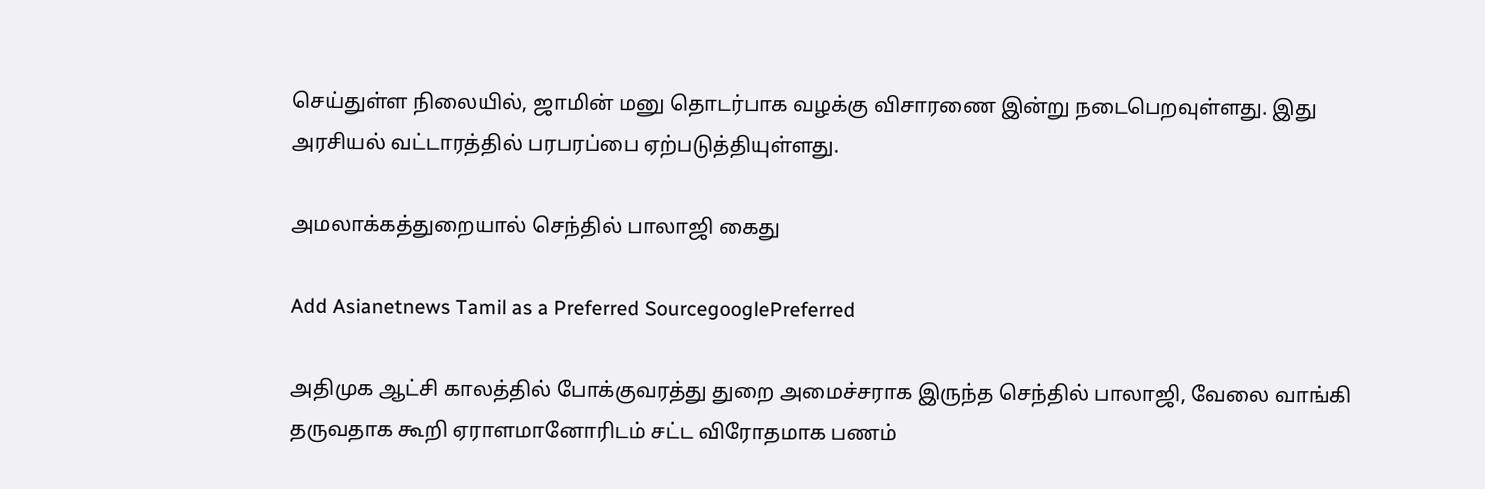செய்துள்ள நிலையில், ஜாமின் மனு தொடர்பாக வழக்கு விசாரணை இன்று நடைபெறவுள்ளது. இது அரசியல் வட்டாரத்தில் பரபரப்பை ஏற்படுத்தியுள்ளது.

அமலாக்கத்துறையால் செந்தில் பாலாஜி கைது

Add Asianetnews Tamil as a Preferred SourcegooglePreferred

அதிமுக ஆட்சி காலத்தில் போக்குவரத்து துறை அமைச்சராக இருந்த செந்தில் பாலாஜி, வேலை வாங்கி தருவதாக கூறி ஏராளமானோரிடம் சட்ட விரோதமாக பணம்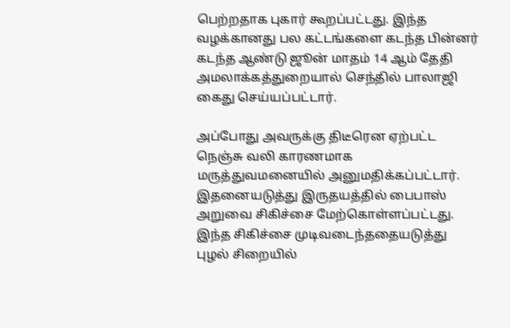பெற்றதாக புகார் கூறப்பட்டது. இந்த வழக்கானது பல கட்டங்களை கடந்த பின்னர் கடந்த ஆண்டு ஜூன் மாதம் 14 ஆம் தேதி அமலாக்கத்துறையால் செந்தில் பாலாஜி கைது செய்யப்பட்டார்.

அப்போது அவருக்கு திடீரென ஏற்பட்ட நெஞ்சு வலி காரணமாக மருத்துவமனையில் அனுமதிக்கப்பட்டார். இதனையடுத்து இருதயத்தில் பைபாஸ் அறுவை சிகிச்சை மேற்கொள்ளப்பட்டது. இந்த சிகிச்சை முடிவடைந்ததையடுத்து புழல் சிறையில்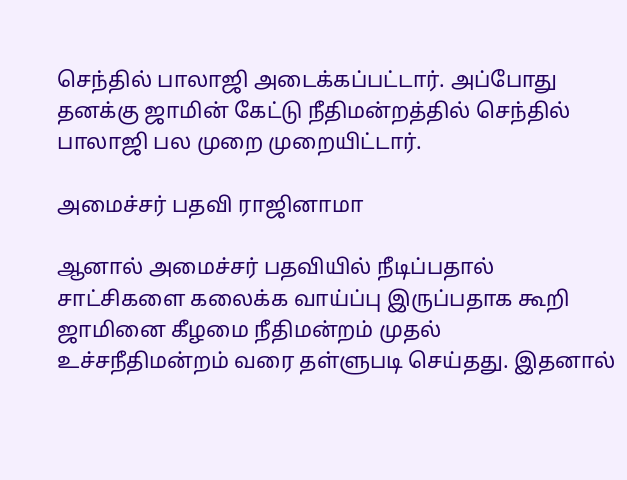செந்தில் பாலாஜி அடைக்கப்பட்டார். அப்போது தனக்கு ஜாமின் கேட்டு நீதிமன்றத்தில் செந்தில் பாலாஜி பல முறை முறையிட்டார்.

அமைச்சர் பதவி ராஜினாமா

ஆனால் அமைச்சர் பதவியில் நீடிப்பதால் சாட்சிகளை கலைக்க வாய்ப்பு இருப்பதாக கூறி ஜாமினை கீழமை நீதிமன்றம் முதல் உச்சநீதிமன்றம் வரை தள்ளுபடி செய்தது. இதனால்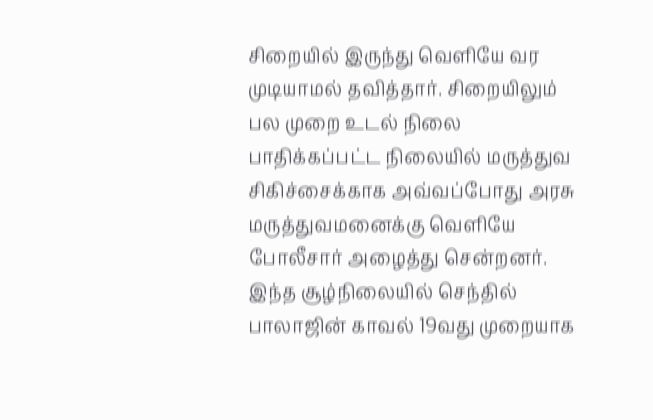சிறையில் இருந்து வெளியே வர முடியாமல் தவித்தார். சிறையிலும் பல முறை உடல் நிலை பாதிக்கப்பட்ட நிலையில் மருத்துவ சிகிச்சைக்காக அவ்வப்போது அரசு மருத்துவமனைக்கு வெளியே போலீசார் அழைத்து சென்றனர். இந்த சூழ்நிலையில் செந்தில் பாலாஜின் காவல் 19வது முறையாக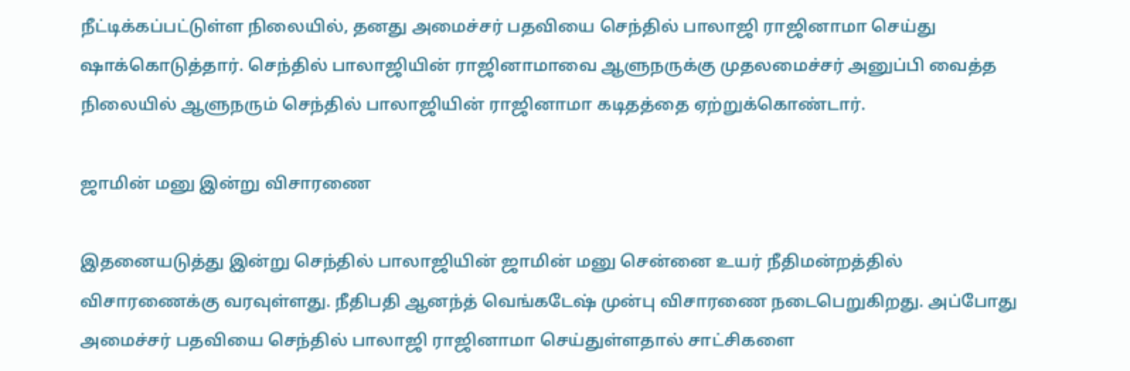நீட்டிக்கப்பட்டுள்ள நிலையில், தனது அமைச்சர் பதவியை செந்தில் பாலாஜி ராஜினாமா செய்து ஷாக்கொடுத்தார். செந்தில் பாலாஜியின் ராஜினாமாவை ஆளுநருக்கு முதலமைச்சர் அனுப்பி வைத்த நிலையில் ஆளுநரும் செந்தில் பாலாஜியின் ராஜினாமா கடிதத்தை ஏற்றுக்கொண்டார்.

ஜாமின் மனு இன்று விசாரணை

இதனையடுத்து இன்று செந்தில் பாலாஜியின் ஜாமின் மனு சென்னை உயர் நீதிமன்றத்தில் விசாரணைக்கு வரவுள்ளது. நீதிபதி ஆனந்த் வெங்கடேஷ் முன்பு விசாரணை நடைபெறுகிறது. அப்போது அமைச்சர் பதவியை செந்தில் பாலாஜி ராஜினாமா செய்துள்ளதால் சாட்சிகளை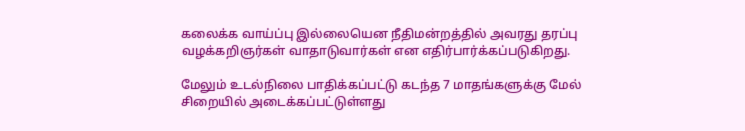கலைக்க வாய்ப்பு இல்லையென நீதிமன்றத்தில் அவரது தரப்பு வழக்கறிஞர்கள் வாதாடுவார்கள் என எதிர்பார்க்கப்படுகிறது.

மேலும் உடல்நிலை பாதிக்கப்பட்டு கடந்த 7 மாதங்களுக்கு மேல் சிறையில் அடைக்கப்பட்டுள்ளது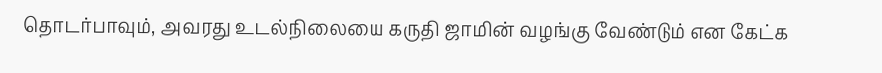தொடர்பாவும், அவரது உடல்நிலையை கருதி ஜாமின் வழங்கு வேண்டும் என கேட்க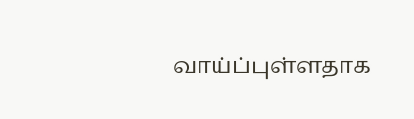வாய்ப்புள்ளதாக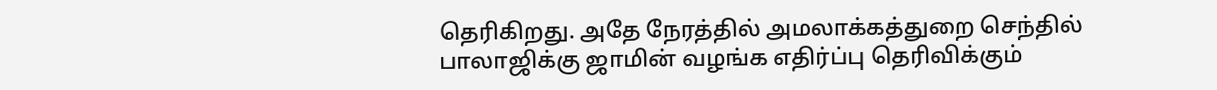தெரிகிறது. அதே நேரத்தில் அமலாக்கத்துறை செந்தில் பாலாஜிக்கு ஜாமின் வழங்க எதிர்ப்பு தெரிவிக்கும்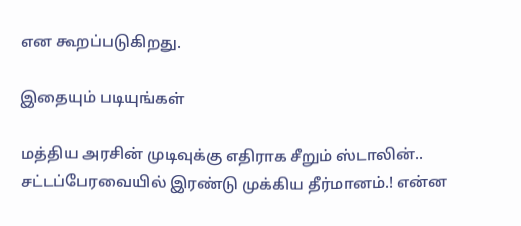என கூறப்படுகிறது.

இதையும் படியுங்கள்

மத்திய அரசின் முடிவுக்கு எதிராக சீறும் ஸ்டாலின்.. சட்டப்பேரவையில் இரண்டு முக்கிய தீர்மானம்.! என்ன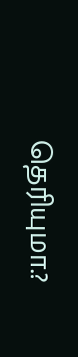தெரியுமா.?